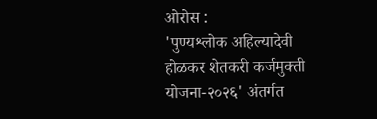ओरोस :
'पुण्यश्लोक अहिल्यादेवी होळकर शेतकरी कर्जमुक्ती योजना-२०२६' अंतर्गत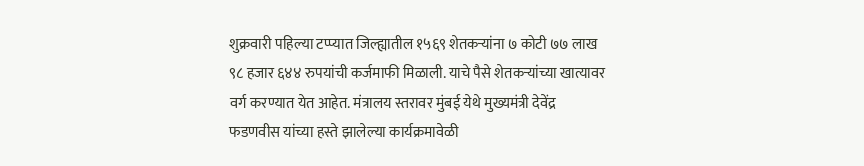शुक्रवारी पहिल्या टप्प्यात जिल्ह्यातील १५६९ शेतकऱ्यांना ७ कोटी ७७ लाख ९८ हजार ६४४ रुपयांची कर्जमाफी मिळाली. याचे पैसे शेतकऱ्यांच्या खात्यावर वर्ग करण्यात येत आहेत. मंत्रालय स्तरावर मुंबई येथे मुख्यमंत्री देवेंद्र फडणवीस यांच्या हस्ते झालेल्या कार्यक्रमावेळी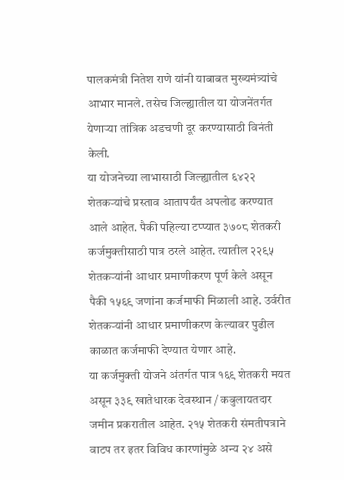पालकमंत्री नितेश राणे यांनी याबाबत मुख्यमंत्र्यांचे आभार मानले. तसेच जिल्ह्यातील या योजनेंतर्गत येणाऱ्या तांत्रिक अडचणी दूर करण्यासाठी विनंती केली.
या योजनेच्या लाभासाठी जिल्ह्यातील ६४२२ शेतकऱ्यांचे प्रस्ताव आतापर्यंत अपलोड करण्यात आले आहेत. पैकी पहिल्या टप्प्यात ३७०८ शेतकरी कर्जमुक्तीसाठी पात्र ठरले आहेत. त्यातील २२९५ शेतकऱ्यांनी आधार प्रमाणीकरण पूर्ण केले असून पैकी १५६९ जणांना कर्जमाफी मिळाली आहे. उर्वरीत शेतकऱ्यांनी आधार प्रमाणीकरण केल्यावर पुढील काळात कर्जमाफी देण्यात येणार आहे.
या कर्जमुक्ती योजने अंतर्गत पात्र १६९ शेतकरी मयत असून ३३९ खातेधारक देवस्थान / कबुलायतदार जमीन प्रकरातील आहेत. २१५ शेतकरी संमतीपत्राने वाटप तर इतर विविध कारणांमुळे अन्य २४ असे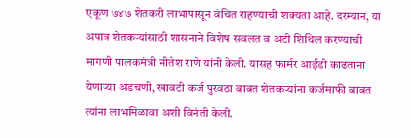एकूण ७४७ शेतकरी लाभापासून वंचित राहण्याची शक्यता आहे. दरम्यान, या अपात्र शेतकऱ्यांसाठी शासनाने विशेष सवलत व अटी शिथिल करण्याची मागणी पालकमंत्री नीतेश राणे यांनी केली. यासह फार्मर आईडी काढताना येणाऱ्या अडचणी, खावटी कर्ज पुरवठा बाबत शेतकऱ्यांना कर्जमाफी बाबत त्यांना लाभमिळावा अशी विनंती केली.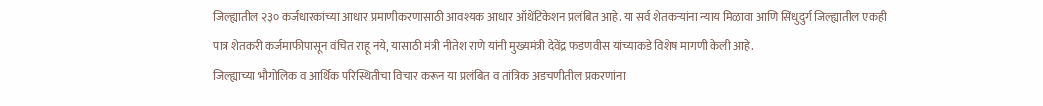जिल्ह्यातील २३० कर्जधारकांच्या आधार प्रमाणीकरणासाठी आवश्यक आधार ऑथेंटिकेशन प्रलंबित आहे. या सर्व शेतकऱ्यांना न्याय मिळावा आणि सिंधुदुर्ग जिल्ह्यातील एकही पात्र शेतकरी कर्जमाफीपासून वंचित राहू नये, यासाठी मंत्री नीतेश राणे यांनी मुख्यमंत्री देवेंद्र फडणवीस यांच्याकडे विशेष मागणी केली आहे.
जिल्ह्याच्या भौगोलिक व आर्थिक परिस्थितीचा विचार करून या प्रलंबित व तांत्रिक अडचणीतील प्रकरणांना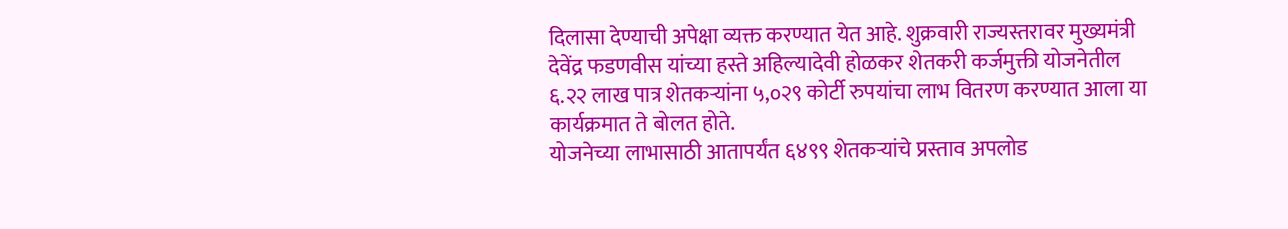दिलासा देण्याची अपेक्षा व्यक्त करण्यात येत आहे. शुक्रवारी राज्यस्तरावर मुख्यमंत्री देवेंद्र फडणवीस यांच्या हस्ते अहिल्यादेवी होळकर शेतकरी कर्जमुक्ती योजनेतील ६.२२ लाख पात्र शेतकऱ्यांना ५,०२९ कोर्टी रुपयांचा लाभ वितरण करण्यात आला या कार्यक्रमात ते बोलत होते.
योजनेच्या लाभासाठी आतापर्यंत ६४९९ शेतकऱ्यांचे प्रस्ताव अपलोड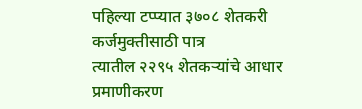पहिल्या टप्प्यात ३७०८ शेतकरी कर्जमुक्तीसाठी पात्र
त्यातील २२९५ शेतकऱ्यांचे आधार प्रमाणीकरण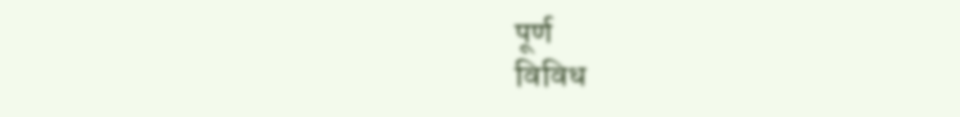पूर्ण
विविध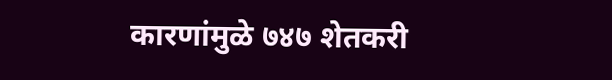कारणांमुळे ७४७ शेतकरी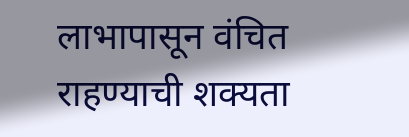लाभापासून वंचित राहण्याची शक्यता